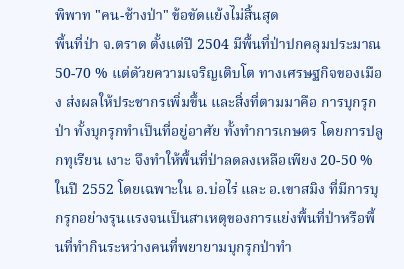พิพาท "คน-ช้างป่า" ข้อขัดแย้งไม่สิ้นสุด
พื้นที่ป่า จ.ตราด ตั้งแต่ปี 2504 มีพื้นที่ป่าปกคลุมประมาณ 50-70 % แต่ดัวยความเจริญเติบโต ทางเศรษฐกิจของเมือง ส่งผลให้ประชากรเพิ่มขึ้น และสิ่งที่ตามมาคือ การบุกรุกป่า ทั้งบุกรุกทำเป็นที่อยู่อาศัย ทั้งทำการเกษตร โดยการปลูกทุเรียน เงาะ จึงทำให้พื้นที่ป่าลดลงเหลือเพียง 20-50 % ในปี 2552 โดยเฉพาะใน อ.บ่อไร่ และ อ.เขาสมิง ที่มีการบุกรุกอย่างรุนแรงจนเป็นสาเหตุของการแย่งพื้นที่ป่าหรือพื้นที่ทำกินระหว่างคนที่พยายามบุกรุกป่าทำ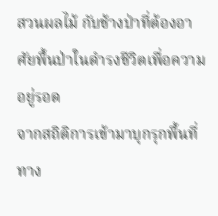สวนผลไม้ กับช้างป่าที่ต้องอาศัยพื้นป่าในดำรงชีวิตเพื่อความอยู่รอด
จากสถิติการเข้ามาบุกรุกพื้นที่ทาง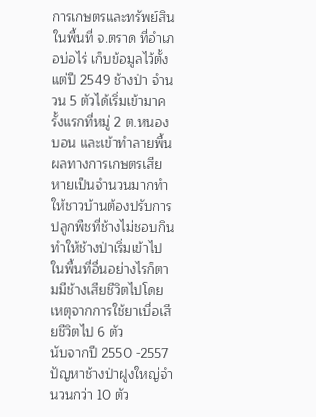การเกษตรและทรัพย์สินในพื้นที่ จ.ตราด ที่อำเภอบ่อไร่ เก็บข้อมูลไว้ตั้งแต่ปี 2549 ช้างป่า จำนวน 5 ตัวได้เริ่มเข้ามาครั้งแรกที่หมู่ 2 ต.หนองบอน และเข้าทำลายพื้นผลทางการเกษตรเสียหายเป็นจำนวนมากทำให้ชาวบ้านต้องปรับการปลูกพืชที่ช้างไม่ชอบกินทำให้ช้างป่าเริ่มเข้าไปในพื้นที่อื่นอย่างไรก็ตามมีช้างเสียชีวิตไปโดยเหตุจากการใช้ยาเบื่อเสียชีวิตไป 6 ตัว
นับจากปี 2550 -2557 ปัญหาช้างป่าฝูงใหญ่จำนวนกว่า 10 ตัว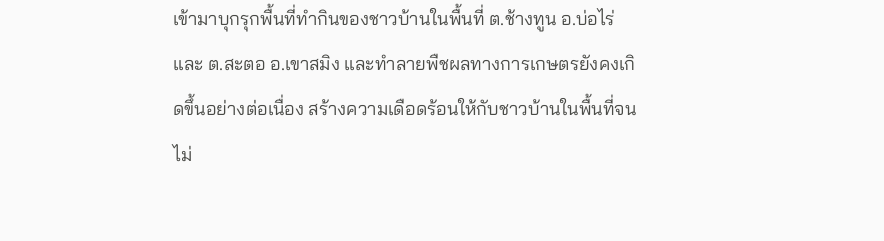เข้ามาบุกรุกพื้นที่ทำกินของชาวบ้านในพื้นที่ ต.ช้างทูน อ.บ่อไร่ และ ต.สะตอ อ.เขาสมิง และทำลายพืชผลทางการเกษตรยังคงเกิดขึ้นอย่างต่อเนื่อง สร้างความเดือดร้อนให้กับชาวบ้านในพื้นที่จนไม่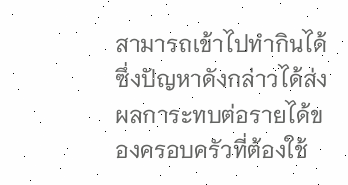สามารถเข้าไปทำกินได้ ซึ่งปัญหาดังกล่าวได้ส่งผลการะทบต่อรายได้ของครอบครัวที่ต้องใช้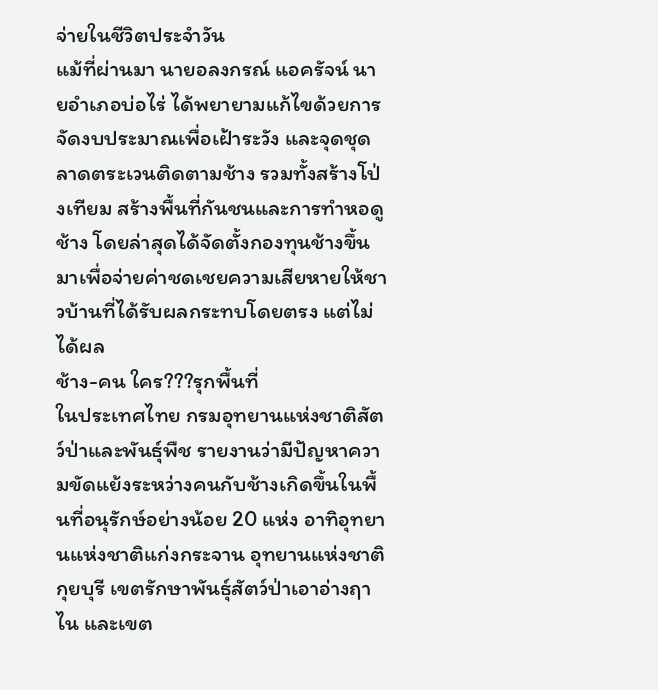จ่ายในชีวิตประจำวัน
แม้ที่ผ่านมา นายอลงกรณ์ แอครัจน์ นายอำเภอบ่อไร่ ได้พยายามแก้ไขด้วยการจัดงบประมาณเพื่อเฝ้าระวัง และจุดชุดลาดตระเวนติดตามช้าง รวมทั้งสร้างโป่งเทียม สร้างพื้นที่กันชนและการทำหอดูช้าง โดยล่าสุดได้จัดตั้งกองทุนช้างขึ้นมาเพื่อจ่ายค่าชดเชยความเสียหายให้ชาวบ้านที่ได้รับผลกระทบโดยตรง แต่ไม่ได้ผล
ช้าง-คน ใคร???รุกพื้นที่
ในประเทศไทย กรมอุทยานแห่งชาติสัตว์ป่าและพันธุ์พืช รายงานว่ามีปัญหาความขัดแย้งระหว่างคนกับช้างเกิดขึ้นในพื้นที่อนุรักษ์อย่างน้อย 20 แห่ง อาทิอุทยานแห่งชาติแก่งกระจาน อุทยานแห่งชาติกุยบุรี เขตรักษาพันธุ์สัตว์ป่าเอาอ่างฤาไน และเขต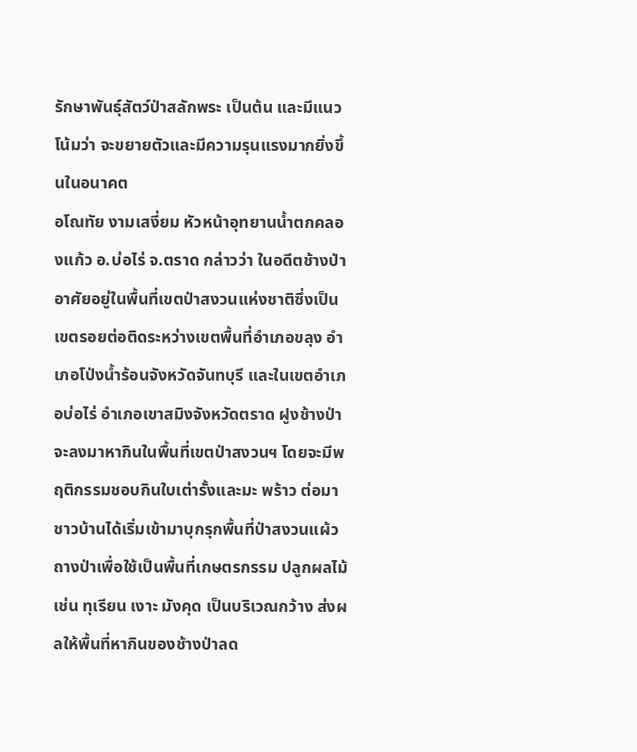รักษาพันธุ์สัตว์ป่าสลักพระ เป็นต้น และมีแนวโน้มว่า จะขยายตัวและมีความรุนแรงมากยิ่งขึ้นในอนาคต
อโณทัย งามเสงี่ยม หัวหน้าอุทยานน้ำตกคลองแก้ว อ.บ่อไร่ จ.ตราด กล่าวว่า ในอดีตช้างป่าอาศัยอยู่ในพื้นที่เขตป่าสงวนแห่งชาติซึ่งเป็นเขตรอยต่อติดระหว่างเขตพื้นที่อำเภอขลุง อำเภอโป่งน้ำร้อนจังหวัดจันทบุรี และในเขตอำเภอบ่อไร่ อำเภอเขาสมิงจังหวัดตราด ฝูงช้างป่าจะลงมาหากินในพื้นที่เขตป่าสงวนฯ โดยจะมีพฤติกรรมชอบกินใบเต่ารั้งและมะ พร้าว ต่อมาชาวบ้านได้เริ่มเข้ามาบุกรุกพื้นที่ป่าสงวนแผ้วถางป่าเพื่อใช้เป็นพื้นที่เกษตรกรรม ปลูกผลไม้ เช่น ทุเรียน เงาะ มังคุด เป็นบริเวณกว้าง ส่งผลให้พื้นที่หากินของช้างป่าลด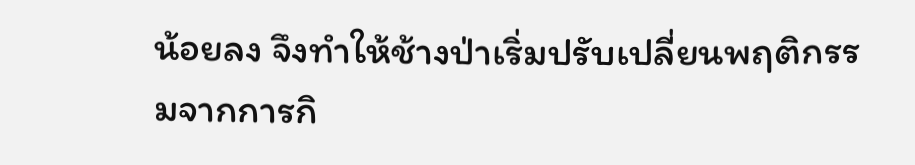น้อยลง จึงทำให้ช้างป่าเริ่มปรับเปลี่ยนพฤติกรรมจากการกิ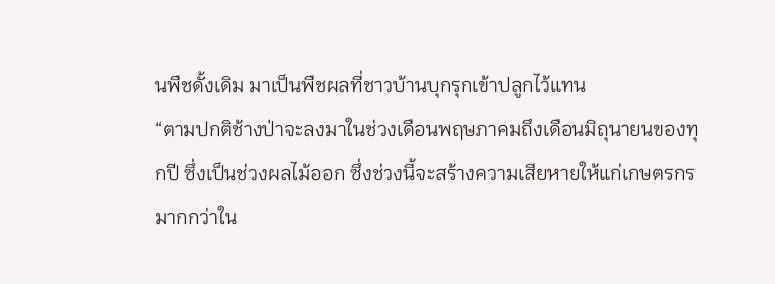นพืชดั้งเดิม มาเป็นพืชผลที่ชาวบ้านบุกรุกเข้าปลูกไว้แทน
“ตามปกติช้างป่าจะลงมาในช่วงเดือนพฤษภาคมถึงเดือนมิถุนายนของทุกปี ซึ่งเป็นช่วงผลไม้ออก ซึ่งช่วงนี้จะสร้างความเสียหายให้แก่เกษตรกรมากกว่าใน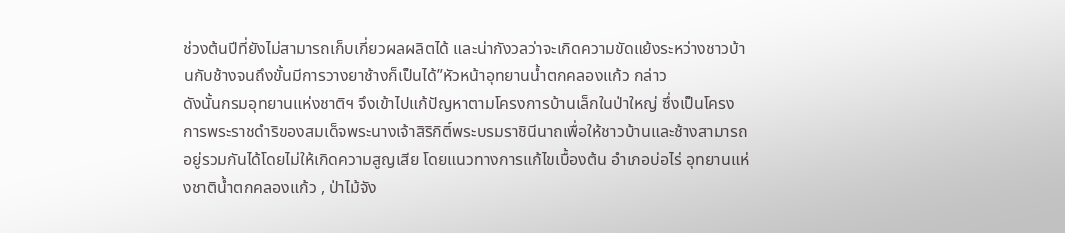ช่วงต้นปีที่ยังไม่สามารถเก็บเกี่ยวผลผลิตได้ และน่ากังวลว่าจะเกิดความขัดแย้งระหว่างชาวบ้านกับช้างจนถึงขั้นมีการวางยาช้างก็เป็นได้”หัวหน้าอุทยานน้ำตกคลองแก้ว กล่าว
ดังนั้นกรมอุทยานแห่งชาติฯ จึงเข้าไปแก้ปัญหาตามโครงการบ้านเล็กในป่าใหญ่ ซึ่งเป็นโครงการพระราชดำริของสมเด็จพระนางเจ้าสิริกิติ์พระบรมราชินีนาถเพื่อให้ชาวบ้านและช้างสามารถอยู่รวมกันได้โดยไม่ให้เกิดความสูญเสีย โดยแนวทางการแก้ไขเบื้องต้น อำเภอบ่อไร่ อุทยานแห่งชาติน้ำตกคลองแก้ว , ป่าไม้จัง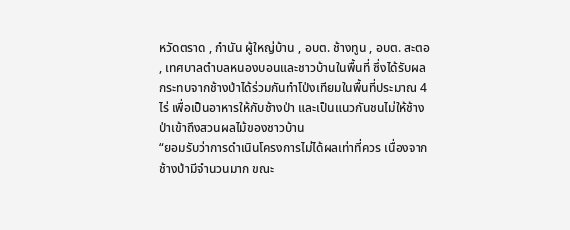หวัดตราด , กำนัน ผู้ใหญ่บ้าน , อบต. ช้างทูน , อบต. สะตอ , เทศบาลตำบลหนองบอนและชาวบ้านในพื้นที่ ซึ่งได้รับผลกระทบจากช้างป่าได้ร่วมกันทำโป่งเทียมในพื้นที่ประมาณ 4 ไร่ เพื่อเป็นอาหารให้กับช้างป่า และเป็นแนวกันชนไม่ให้ช้างป่าเข้าถึงสวนผลไม้ของชาวบ้าน
“ยอมรับว่าการดำเนินโครงการไม่ได้ผลเท่าที่ควร เนื่องจากช้างป่ามีจำนวนมาก ขณะ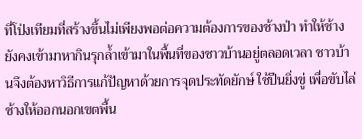ที่โป่งเทียมที่สร้างขึ้นไม่เพียงพอต่อความต้องการของช้างป่า ทำให้ช้างยังคงเข้ามาหากินรุกล้ำเข้ามาในพื้นที่ของชาวบ้านอยู่ตลอดเวลา ชาวบ้านจึงต้องหาวิธีการแก้ปัญหาด้วยการจุดประทัดยักษ์ ใช้ปืนยิ่งขู่ เพื่อขับไล่ช้างให้ออกนอกเขตพื้น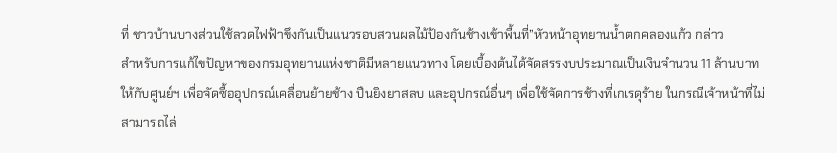ที่ ชาวบ้านบางส่วนใช้ลวดไฟฟ้าขึงกันเป็นแนวรอบสวนผลไม้ป้องกันช้างเข้าพื้นที่”หัวหน้าอุทยานน้ำตกคลองแก้ว กล่าว
สำหรับการแก้ไขปัญหาของกรมอุทยานแห่งชาติมีหลายแนวทาง โดยเบื้องต้นได้จัดสรรงบประมาณเป็นเงินจำนวน 11 ล้านบาทให้กับศูนย์ฯ เพื่อจัดซื้ออุปกรณ์เคลื่อนย้ายช้าง ปืนยิงยาสลบ และอุปกรณ์อื่นๆ เพื่อใช้จัดการช้างที่เกเรดุร้าย ในกรณีเจ้าหน้าที่ไม่สามารถไล่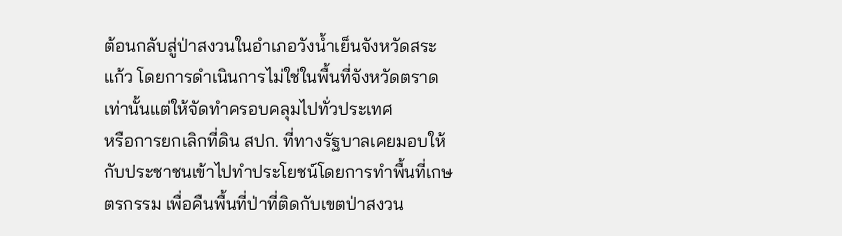ต้อนกลับสู่ป่าสงวนในอำเภอวังน้ำเย็นจังหวัดสระแก้ว โดยการดำเนินการไม่ใช่ในพื้นที่จังหวัดตราดเท่านั้นแต่ให้จัดทำครอบคลุมไปทั่วประเทศ
หรือการยกเลิกที่ดิน สปก. ที่ทางรัฐบาลเคยมอบให้กับประชาชนเข้าไปทำประโยชน์โดยการทำพื้นที่เกษตรกรรม เพื่อคืนพื้นที่ป่าที่ติดกับเขตป่าสงวน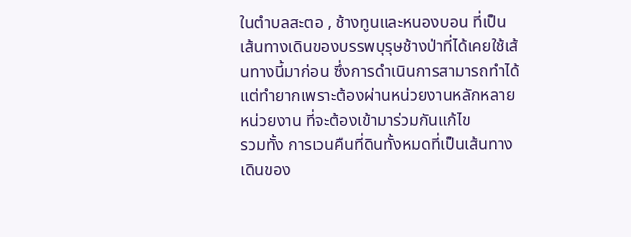ในตำบลสะตอ , ช้างทูนและหนองบอน ที่เป็นเส้นทางเดินของบรรพบุรุษช้างป่าที่ได้เคยใช้เส้นทางนี้มาก่อน ซึ่งการดำเนินการสามารถทำได้แต่ทำยากเพราะต้องผ่านหน่วยงานหลักหลายหน่วยงาน ที่จะต้องเข้ามาร่วมกันแก้ไข
รวมทั้ง การเวนคืนที่ดินทั้งหมดที่เป็นเส้นทางเดินของ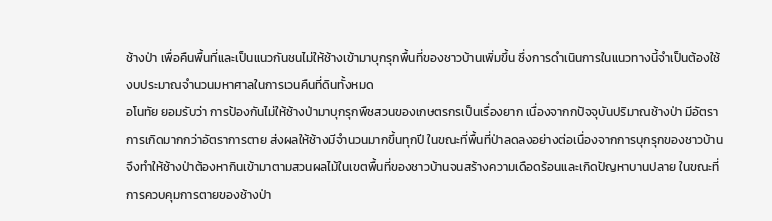ช้างป่า เพื่อคืนพื้นที่และเป็นแนวกันชนไม่ให้ช้างเข้ามาบุกรุกพื้นที่ของชาวบ้านเพิ่มขึ้น ซึ่งการดำเนินการในแนวทางนี้จำเป็นต้องใช้งบประมาณจำนวนมหาศาลในการเวนคืนที่ดินทั้งหมด
อโนทัย ยอมรับว่า การป้องกันไม่ให้ช้างป่ามาบุกรุกพืชสวนของเกษตรกรเป็นเรื่องยาก เนื่องจากกปัจจุบันปริมาณช้างป่า มีอัตราการเกิดมากกว่าอัตราการตาย ส่งผลให้ช้างมีจำนวนมากขึ้นทุกปี ในขณะที่พื้นที่ป่าลดลงอย่างต่อเนื่องจากการบุกรุกของชาวบ้าน จึงทำให้ช้างป่าต้องหากินเข้ามาตามสวนผลไม้ในเขตพื้นที่ของชาวบ้านจนสร้างความเดือดร้อนและเกิดปัญหาบานปลาย ในขณะที่การควบคุมการตายของช้างป่า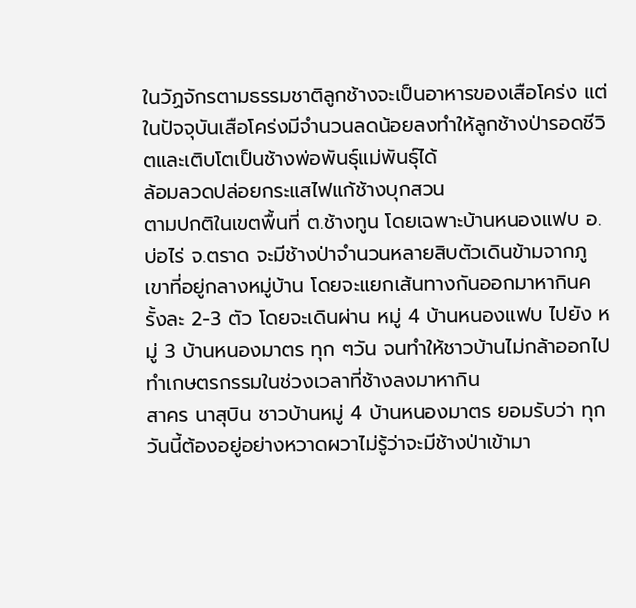ในวัฏจักรตามธรรมชาติลูกช้างจะเป็นอาหารของเสือโคร่ง แต่ในปัจจุบันเสือโคร่งมีจำนวนลดน้อยลงทำให้ลูกช้างป่ารอดชีวิตและเติบโตเป็นช้างพ่อพันธุ์แม่พันธุ์ได้
ล้อมลวดปล่อยกระแสไฟแก้ช้างบุกสวน
ตามปกติในเขตพื้นที่ ต.ช้างทูน โดยเฉพาะบ้านหนองแฟบ อ.บ่อไร่ จ.ตราด จะมีช้างป่าจำนวนหลายสิบตัวเดินข้ามจากภูเขาที่อยู่กลางหมู่บ้าน โดยจะแยกเส้นทางกันออกมาหากินครั้งละ 2-3 ตัว โดยจะเดินผ่าน หมู่ 4 บ้านหนองแฟบ ไปยัง หมู่ 3 บ้านหนองมาตร ทุก ๆวัน จนทำให้ชาวบ้านไม่กล้าออกไปทำเกษตรกรรมในช่วงเวลาที่ช้างลงมาหากิน
สาคร นาสุบิน ชาวบ้านหมู่ 4 บ้านหนองมาตร ยอมรับว่า ทุกวันนี้ต้องอยู่อย่างหวาดผวาไม่รู้ว่าจะมีช้างป่าเข้ามา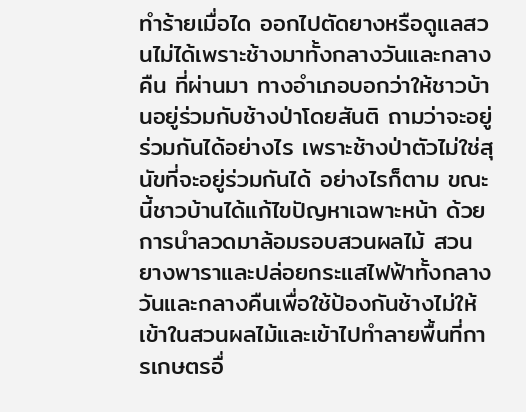ทำร้ายเมื่อได ออกไปตัดยางหรือดูแลสวนไม่ได้เพราะช้างมาทั้งกลางวันและกลางคืน ที่ผ่านมา ทางอำเภอบอกว่าให้ชาวบ้านอยู่ร่วมกับช้างป่าโดยสันติ ถามว่าจะอยู่ร่วมกันได้อย่างไร เพราะช้างป่าตัวไม่ใช่สุนัขที่จะอยู่ร่วมกันได้ อย่างไรก็ตาม ขณะนี้ชาวบ้านได้แก้ไขปัญหาเฉพาะหน้า ด้วยการนำลวดมาล้อมรอบสวนผลไม้ สวนยางพาราและปล่อยกระแสไฟฟ้าทั้งกลาง วันและกลางคืนเพื่อใช้ป้องกันช้างไม่ให้เข้าในสวนผลไม้และเข้าไปทำลายพื้นที่การเกษตรอื่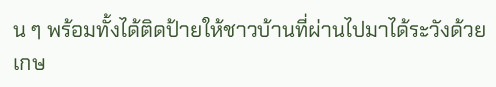น ๆ พร้อมทั้งได้ติดป้ายให้ชาวบ้านที่ผ่านไปมาได้ระวังด้วย
เกษ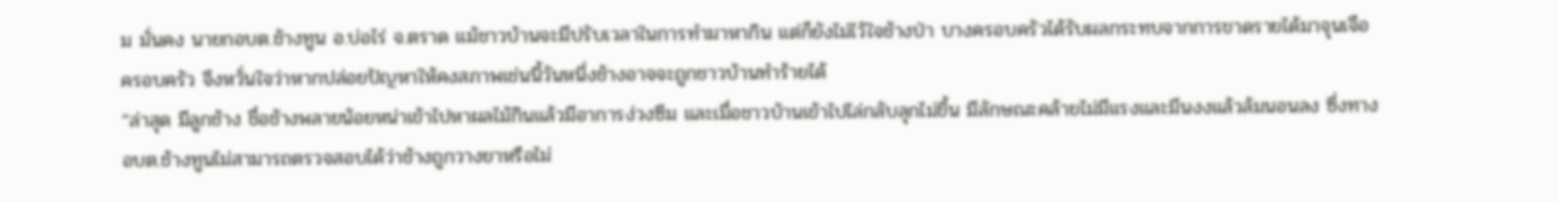ม มั่นคง นายกอบต.ช้างทูน อ.บ่อไร่ จ.ตราด แม้ชาวบ้านจะมีปรับเวลาในการทำมาหากิน แต่ก็ยังไม่ไว้ใจช้างป่า บางครอบครัวได้รับผลกระทบจากการขาดรายได้มาจุนเจือครอบครัว จึงหวั่นใจว่าหากปล่อยปัญหาให้คงสภาพเช่นนี้วันหนึ่งช้างอาจจะถูกชาวบ้านทำร้ายได้
“ล่าสุด มีลูกช้าง ชื่อช้างพลายน้อยหน่าเข้าไปหาผลไม้กินแล้วมีอาการง่วงซึม และเมื่อชาวบ้านเข้าไปไล่กลับลุกไม่ขึ้น มีลักษณะคล้ายไม่มีแรงและมึนงงแล้วล้มนอนลง ซึ่งทางอบต.ช้างทูนไม่สามารถตรวจสอบได้ว่าช้างถูกวางยาหรือไม่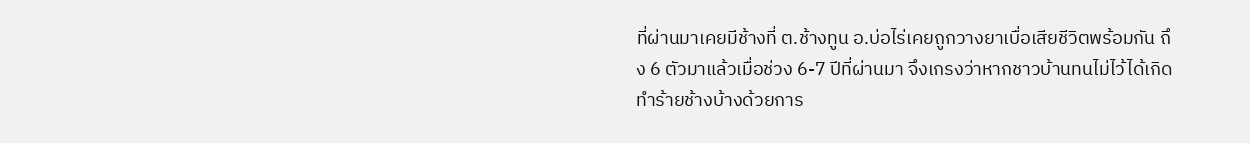ที่ผ่านมาเคยมีช้างที่ ต.ช้างทูน อ.บ่อไร่เคยถูกวางยาเบื่อเสียชีวิตพร้อมกัน ถึง 6 ตัวมาแล้วเมื่อช่วง 6-7 ปีที่ผ่านมา จึงเกรงว่าหากชาวบ้านทนไม่ไว้ได้เกิดทำร้ายช้างบ้างด้วยการ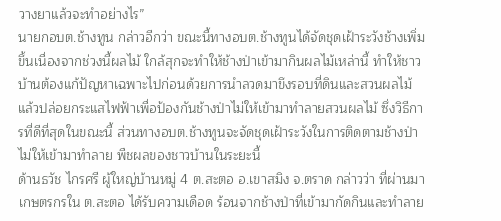วางยาแล้วจะทำอย่างไร”
นายกอบต.ช้างทูน กล่าวอีกว่า ขณะนี้ทางอบต.ช้างทูนได้จัดชุดเฝ้าระวังช้างเพิ่มขึ้นเนื่องจากช่วงนี้ผลไม้ ใกล้สุกจะทำให้ช้างป่าเข้ามากินผลไม้เหล่านี้ ทำให้ชาวบ้านต้องแก้ปัญหาเฉพาะไปก่อนด้วยการนำลวดมาขึงรอบที่ดินและสวนผลไม้ แล้วปล่อยกระแสไฟฟ้าเพื่อป้องกันช้างป่าไม่ให้เข้ามาทำลายสวนผลไม้ ซึ่งวิธีการที่ดีที่สุดในขณะนี้ ส่วนทางอบต.ช้างทูนจะจัดชุดเฝ้าระวังในการติดตามช้างป่าไม่ให้เข้ามาทำลาย พืชผลของชาวบ้านในระยะนี้
ด้านธวัช ไกรศรี ผู้ใหญ่บ้านหมู่ 4 ต.สะตอ อ.เขาสมิง จ.ตราด กล่าวว่า ที่ผ่านมาเกษตรกรใน ต.สะตอ ได้รับความเดือด ร้อนจากช้างป่าที่เข้ามากัดกินและทำลาย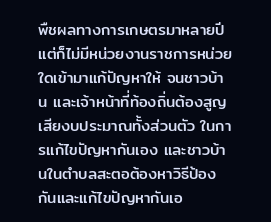พืชผลทางการเกษตรมาหลายปี แต่ก็ไม่มีหน่วยงานราชการหน่วยใดเข้ามาแก้ปัญหาให้ จนชาวบ้าน และเจ้าหน้าที่ท้องถิ่นต้องสูญเสียงบประมาณทั้งส่วนตัว ในการแก้ไขปัญหากันเอง และชาวบ้านในตำบลสะตอต้องหาวิธีป้องกันและแก้ไขปัญหากันเอ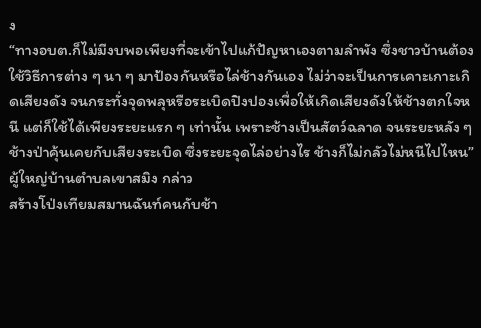ง
“ทางอบต.ก็ไม่มีงบพอเพียงที่จะเข้าไปแก้ปัญหาเองตามลำพัง ซึ่งชาวบ้านต้องใช้วิธีการต่าง ๆ นา ๆ มาป้องกันหรือไล่ช้างกันเอง ไม่ว่าจะเป็นการเคาะเกาะเกิดเสียงดัง จนกระทั่งจุดพลุหรือระเบิดปิงปองเพื่อให้เกิดเสียงดังให้ช้างตกใจหนี แต่ก็ใช้ได้เพียงระยะแรก ๆ เท่านั้น เพราะช้างเป็นสัตว์ฉลาด จนระยะหลัง ๆ ช้างป่าคุ้นเคยกับเสียงระเบิด ซึ่งระยะจุดไล่อย่างไร ช้างก็ไม่กลัวไม่หนีไปไหน”ผู้ใหญ่บ้านตำบลเขาสมิง กล่าว
สร้างโป่งเทียมสมานฉันท์คนกับช้า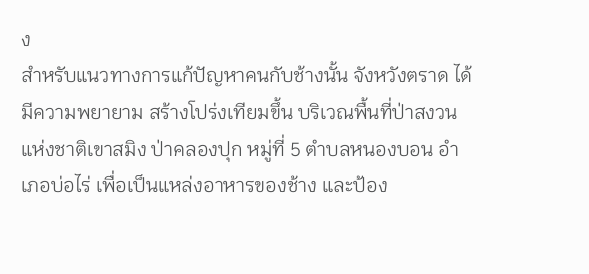ง
สำหรับแนวทางการแก้ปัญหาคนกับช้างนั้น จังหวังตราด ได้มีความพยายาม สร้างโปร่งเทียมขึ้น บริเวณพื้นที่ป่าสงวนแห่งชาติเขาสมิง ป่าคลองปุก หมู่ที่ 5 ตำบลหนองบอน อำเภอบ่อไร่ เพื่อเป็นแหล่งอาหารของช้าง และป้อง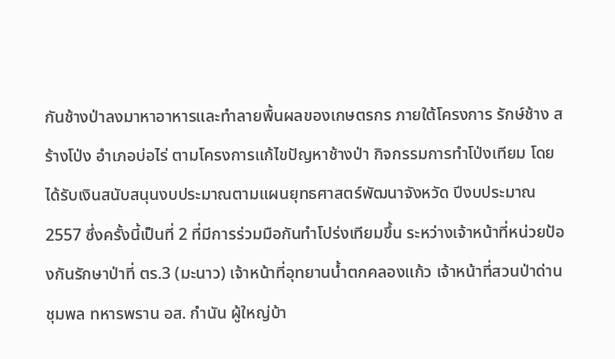กันช้างป่าลงมาหาอาหารและทำลายพื้นผลของเกษตรกร ภายใต้โครงการ รักษ์ช้าง สร้างโป่ง อำเภอบ่อไร่ ตามโครงการแก้ไขปัญหาช้างป่า กิจกรรมการทำโป่งเทียม โดยได้รับเงินสนับสนุนงบประมาณตามแผนยุทธศาสตร์พัฒนาจังหวัด ปีงบประมาณ 2557 ซึ่งครั้งนี้เป็นที่ 2 ที่มีการร่วมมือกันทำโปร่งเทียมขึ้น ระหว่างเจ้าหน้าที่หน่วยป้องกันรักษาป่าที่ ตร.3 (มะนาว) เจ้าหน้าที่อุทยานน้ำตกคลองแก้ว เจ้าหน้าที่สวนป่าด่านชุมพล ทหารพราน อส. กำนัน ผู้ใหญ่บ้า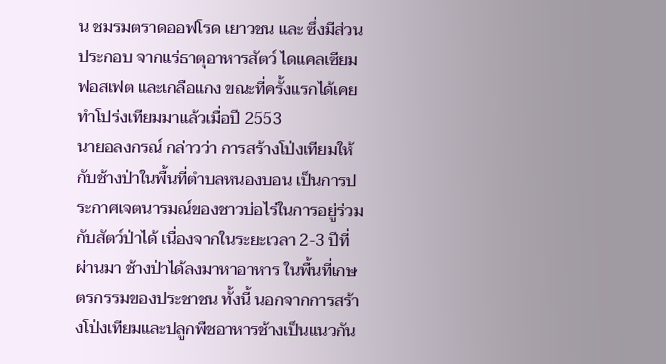น ชมรมตราดออฟโรด เยาวชน และ ซึ่งมีส่วนประกอบ จากแร่ธาตุอาหารสัตว์ ไดแคลเซียมฟอสเฟต และเกลือแกง ขณะที่ครั้งแรกได้เคยทำโปร่งเทียมมาแล้วเมื่อปี 2553
นายอลงกรณ์ กล่าวว่า การสร้างโป่งเทียมให้กับช้างป่าในพื้นที่ตำบลหนองบอน เป็นการประกาศเจตนารมณ์ของชาวบ่อไร่ในการอยู่ร่วมกับสัตว์ป่าได้ เนื่องจากในระยะเวลา 2-3 ปีที่ผ่านมา ช้างป่าได้ลงมาหาอาหาร ในพื้นที่เกษตรกรรมของประชาชน ทั้งนี้ นอกจากการสร้างโป่งเทียมและปลูกพืชอาหารช้างเป็นแนวกัน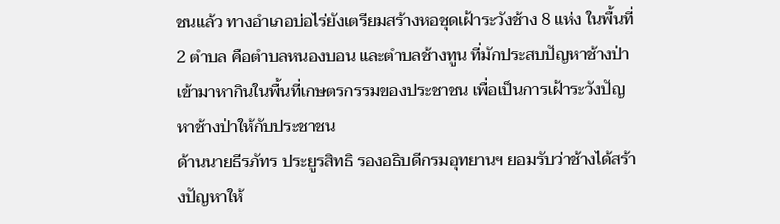ชนแล้ว ทางอำเภอบ่อไร่ยังเตรียมสร้างหอชุดเฝ้าระวังช้าง 8 แห่ง ในพื้นที่ 2 ตำบล คือตำบลหนองบอน และตำบลช้างทูน ที่มักประสบปัญหาช้างป่าเข้ามาหากินในพื้นที่เกษตรกรรมของประชาชน เพื่อเป็นการเฝ้าระวังปัญหาช้างป่าให้กับประชาชน
ด้านนายธีรภัทร ประยูรสิทธิ รองอธิบดีกรมอุทยานฯ ยอมรับว่าช้างได้สร้างปัญหาให้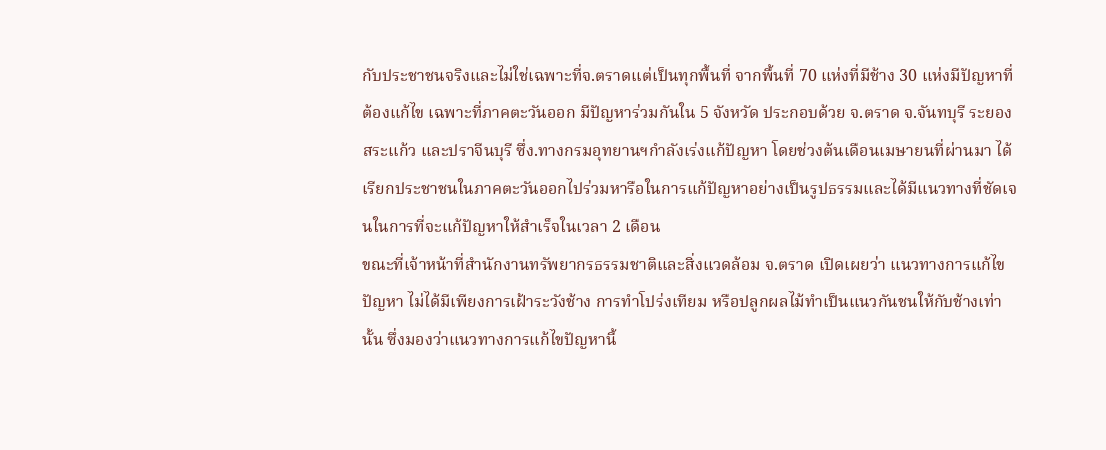กับประชาชนจริงและไม่ใช่เฉพาะที่จ.ตราดแต่เป็นทุกพื้นที่ จากพื้นที่ 70 แห่งที่มีช้าง 30 แห่งมีปัญหาที่ต้องแก้ไข เฉพาะที่ภาคตะวันออก มีปัญหาร่วมกันใน 5 จังหวัด ประกอบด้วย จ.ตราด จ.จันทบุรี ระยอง สระแก้ว และปราจีนบุรี ซึ่ง.ทางกรมอุทยานฯกำลังเร่งแก้ปัญหา โดยช่วงต้นเดือนเมษายนที่ผ่านมา ได้เรียกประชาชนในภาคตะวันออกไปร่วมหารือในการแก้ปัญหาอย่างเป็นรูปธรรมและได้มีแนวทางที่ชัดเจนในการที่จะแก้ปัญหาให้สำเร็จในเวลา 2 เดือน
ขณะที่เจ้าหน้าที่สำนักงานทรัพยากรธรรมชาติและสิ่งแวดล้อม จ.ตราด เปิดเผยว่า แนวทางการแก้ไขปัญหา ไม่ได้มีเพียงการเฝ้าระวังช้าง การทำโปร่งเทียม หรือปลูกผลไม้ทำเป็นแนวกันชนให้กับช้างเท่านั้น ซึ่งมองว่าแนวทางการแก้ไขปัญหานี้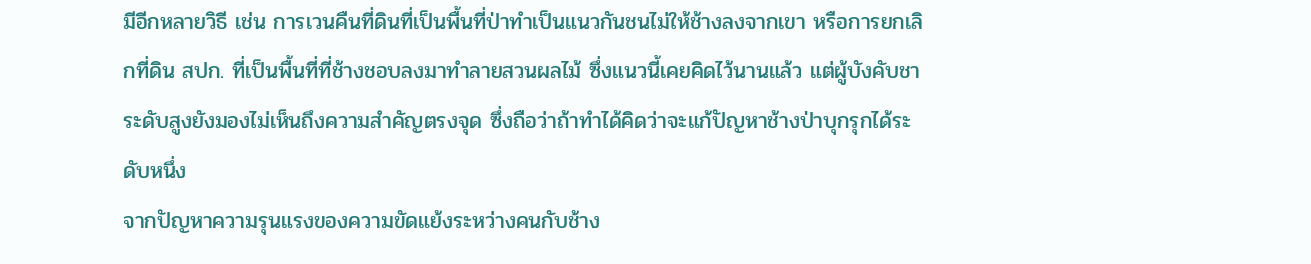มีอีกหลายวิธี เช่น การเวนคืนที่ดินที่เป็นพื้นที่ป่าทำเป็นแนวกันชนไม่ให้ช้างลงจากเขา หรือการยกเลิกที่ดิน สปก. ที่เป็นพื้นที่ที่ช้างชอบลงมาทำลายสวนผลไม้ ซึ่งแนวนี้เคยคิดไว้นานแล้ว แต่ผู้บังคับชาระดับสูงยังมองไม่เห็นถึงความสำคัญตรงจุด ซึ่งถือว่าถ้าทำได้คิดว่าจะแก้ปัญหาช้างป่าบุกรุกได้ระดับหนึ่ง
จากปัญหาความรุนแรงของความขัดแย้งระหว่างคนกับช้าง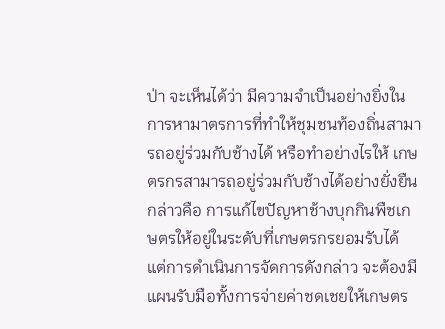ป่า จะเห็นได้ว่า มีความจำเป็นอย่างยิ่งในการหามาตรการที่ทำให้ชุมชนท้องถิ่นสามารถอยู่ร่วมกับช้างได้ หรือทำอย่างไรให้ เกษตรกรสามารถอยู่ร่วมกับช้างได้อย่างยั่งยืน กล่าวคือ การแก้ไขปัญหาช้างบุกกินพืชเกษตรให้อยู่ในระดับที่เกษตรกรยอมรับได้ แต่การดำเนินการจัดการดังกล่าว จะต้องมีแผนรับมือทั้งการจ่ายค่าชดเชยให้เกษตร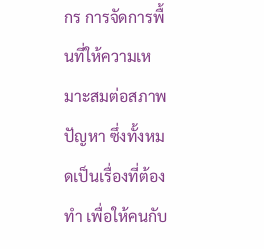กร การจัดการพื้นที่ให้ความเหมาะสมต่อสภาพปัญหา ซึ่งทั้งหมดเป็นเรื่องที่ต้องทำ เพื่อให้คนกับ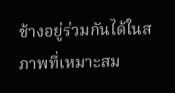ช้างอยู่ร่วมกันได้ในสภาพที่เหมาะสม